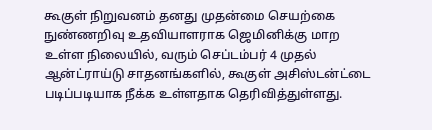கூகுள் நிறுவனம் தனது முதன்மை செயற்கை நுண்ணறிவு உதவியாளராக ஜெமினிக்கு மாற உள்ள நிலையில், வரும் செப்டம்பர் 4 முதல் ஆன்ட்ராய்டு சாதனங்களில், கூகுள் அசிஸ்டன்ட்டை படிப்படியாக நீக்க உள்ளதாக தெரிவித்துள்ளது.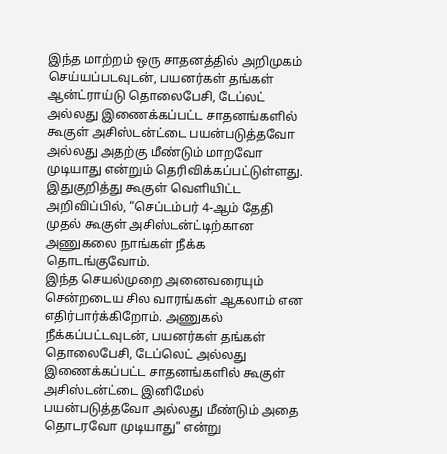இந்த மாற்றம் ஒரு சாதனத்தில் அறிமுகம் செய்யப்படவுடன், பயனர்கள் தங்கள் ஆன்ட்ராய்டு தொலைபேசி, டேப்லட் அல்லது இணைக்கப்பட்ட சாதனங்களில் கூகுள் அசிஸ்டன்ட்டை பயன்படுத்தவோ அல்லது அதற்கு மீண்டும் மாறவோ முடியாது என்றும் தெரிவிக்கப்பட்டுள்ளது.
இதுகுறித்து கூகுள் வெளியிட்ட அறிவிப்பில், “செப்டம்பர் 4-ஆம் தேதி முதல் கூகுள் அசிஸ்டன்ட்டிற்கான அணுகலை நாங்கள் நீக்க தொடங்குவோம்.
இந்த செயல்முறை அனைவரையும் சென்றடைய சில வாரங்கள் ஆகலாம் என எதிர்பார்க்கிறோம். அணுகல் நீக்கப்பட்டவுடன், பயனர்கள் தங்கள் தொலைபேசி, டேப்லெட் அல்லது இணைக்கப்பட்ட சாதனங்களில் கூகுள் அசிஸ்டன்ட்டை இனிமேல் பயன்படுத்தவோ அல்லது மீண்டும் அதை தொடரவோ முடியாது” என்று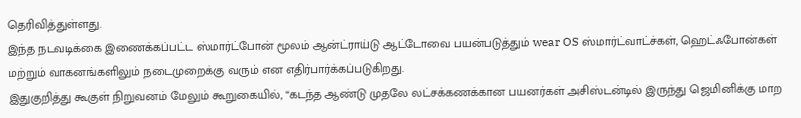தெரிவித்துள்ளது.
இந்த நடவடிக்கை இணைக்கப்பட்ட ஸ்மார்ட்போன் மூலம் ஆன்ட்ராய்டு ஆட்டோவை பயன்படுத்தும் wear OS ஸ்மார்ட்வாட்ச்கள், ஹெட்ஃபோன்கள் மற்றும் வாகனங்களிலும் நடைமுறைக்கு வரும் என எதிர்பார்க்கப்படுகிறது.
இதுகுறித்து கூகுள் நிறுவனம் மேலும் கூறுகையில், “கடந்த ஆண்டு முதலே லட்சக்கணக்கான பயனர்கள் அசிஸ்டன்டில் இருந்து ஜெமினிக்கு மாற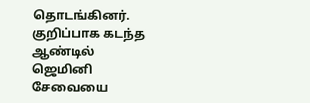தொடங்கினர்.
குறிப்பாக கடந்த ஆண்டில் ஜெமினி சேவையை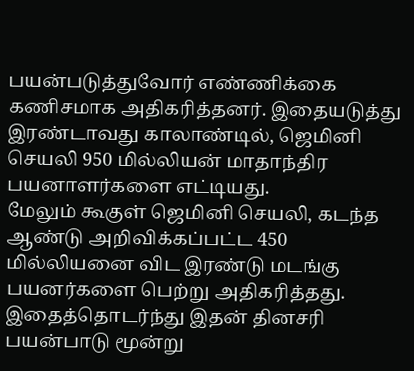பயன்படுத்துவோர் எண்ணிக்கை கணிசமாக அதிகரித்தனர். இதையடுத்து இரண்டாவது காலாண்டில், ஜெமினி செயலி 950 மில்லியன் மாதாந்திர பயனாளர்களை எட்டியது.
மேலும் கூகுள் ஜெமினி செயலி, கடந்த ஆண்டு அறிவிக்கப்பட்ட 450 மில்லியனை விட இரண்டு மடங்கு பயனர்களை பெற்று அதிகரித்தது. இதைத்தொடர்ந்து இதன் தினசரி பயன்பாடு மூன்று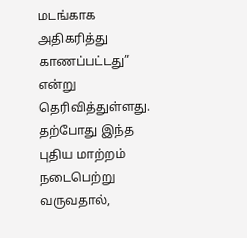மடங்காக அதிகரித்து காணப்பட்டது” என்று தெரிவித்துள்ளது.
தற்போது இந்த புதிய மாற்றம் நடைபெற்று வருவதால்,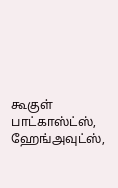கூகுள் பாட்காஸ்ட்ஸ், ஹேங்அவுட்ஸ்,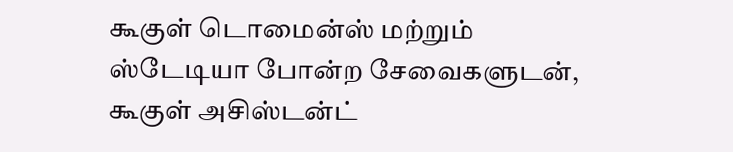கூகுள் டொமைன்ஸ் மற்றும் ஸ்டேடியா போன்ற சேவைகளுடன், கூகுள் அசிஸ்டன்ட்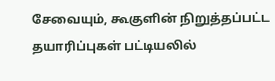சேவையும், கூகுளின் நிறுத்தப்பட்ட தயாரிப்புகள் பட்டியலில்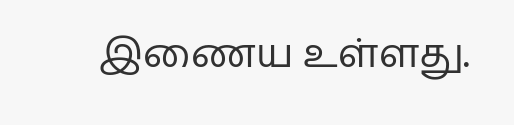இணைய உள்ளது.